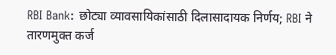RBI Bank: छोट्या व्यावसायिकांसाठी दिलासादायक निर्णय; RBI ने तारणमुक्त कर्ज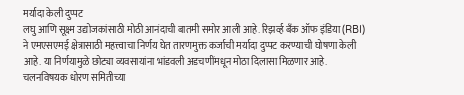मर्यादा केली दुप्पट
लघु आणि सूक्ष्म उद्योजकांसाठी मोठी आनंदाची बातमी समोर आली आहे. रिझर्व्ह बँक ऑफ इंडिया (RBI) ने एमएसएमई क्षेत्रासाठी महत्त्वाचा निर्णय घेत तारणमुक्त कर्जाची मर्यादा दुप्पट करण्याची घोषणा केली आहे. या निर्णयामुळे छोट्या व्यवसायांना भांडवली अडचणींमधून मोठा दिलासा मिळणार आहे.
चलनविषयक धोरण समितीच्या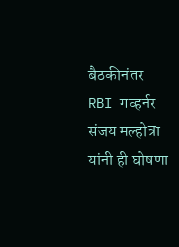बैठकीनंतर RBI गव्हर्नर संजय मल्होत्रा यांनी ही घोषणा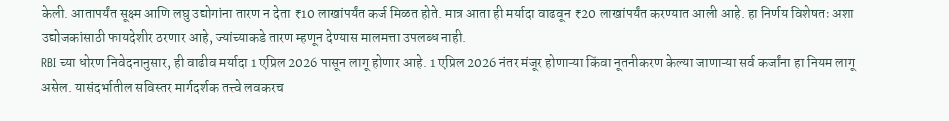केली. आतापर्यंत सूक्ष्म आणि लघु उद्योगांना तारण न देता ₹10 लाखांपर्यंत कर्ज मिळत होते. मात्र आता ही मर्यादा वाढवून ₹20 लाखांपर्यंत करण्यात आली आहे. हा निर्णय विशेषतः अशा उद्योजकांसाठी फायदेशीर ठरणार आहे, ज्यांच्याकडे तारण म्हणून देण्यास मालमत्ता उपलब्ध नाही.
RBI च्या धोरण निवेदनानुसार, ही वाढीव मर्यादा 1 एप्रिल 2026 पासून लागू होणार आहे. 1 एप्रिल 2026 नंतर मंजूर होणाऱ्या किंवा नूतनीकरण केल्या जाणाऱ्या सर्व कर्जांना हा नियम लागू असेल. यासंदर्भातील सविस्तर मार्गदर्शक तत्त्वे लवकरच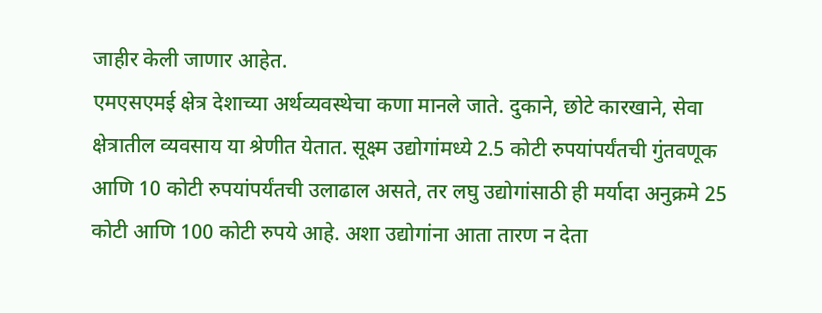जाहीर केली जाणार आहेत.
एमएसएमई क्षेत्र देशाच्या अर्थव्यवस्थेचा कणा मानले जाते. दुकाने, छोटे कारखाने, सेवा क्षेत्रातील व्यवसाय या श्रेणीत येतात. सूक्ष्म उद्योगांमध्ये 2.5 कोटी रुपयांपर्यंतची गुंतवणूक आणि 10 कोटी रुपयांपर्यंतची उलाढाल असते, तर लघु उद्योगांसाठी ही मर्यादा अनुक्रमे 25 कोटी आणि 100 कोटी रुपये आहे. अशा उद्योगांना आता तारण न देता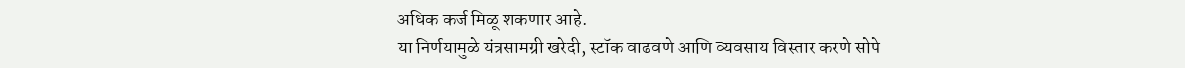अधिक कर्ज मिळू शकणार आहे.
या निर्णयामुळे यंत्रसामग्री खरेदी, स्टॉक वाढवणे आणि व्यवसाय विस्तार करणे सोपे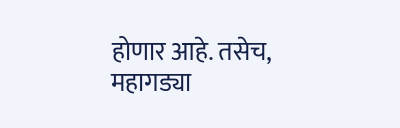होणार आहे. तसेच, महागड्या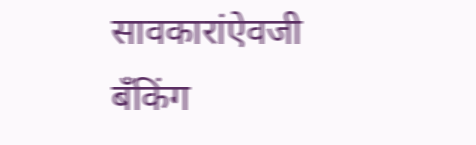सावकारांऐवजी बँकिंग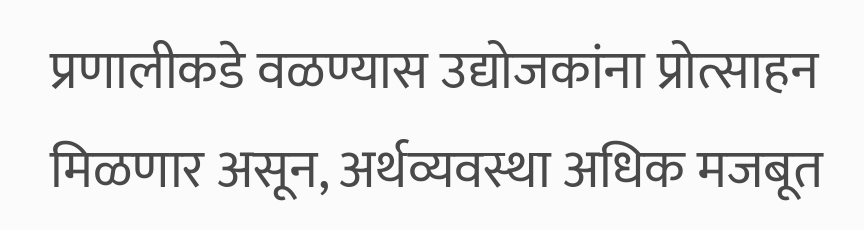प्रणालीकडे वळण्यास उद्योजकांना प्रोत्साहन मिळणार असून, अर्थव्यवस्था अधिक मजबूत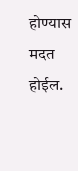होण्यास मदत होईल.